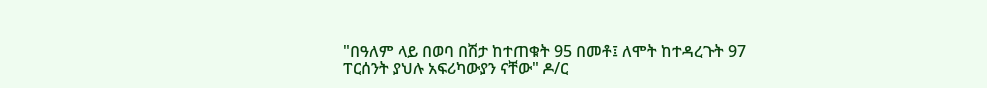"በዓለም ላይ በወባ በሽታ ከተጠቁት 95 በመቶ፤ ለሞት ከተዳረጉት 97 ፐርሰንት ያህሉ አፍሪካውያን ናቸው" ዶ/ር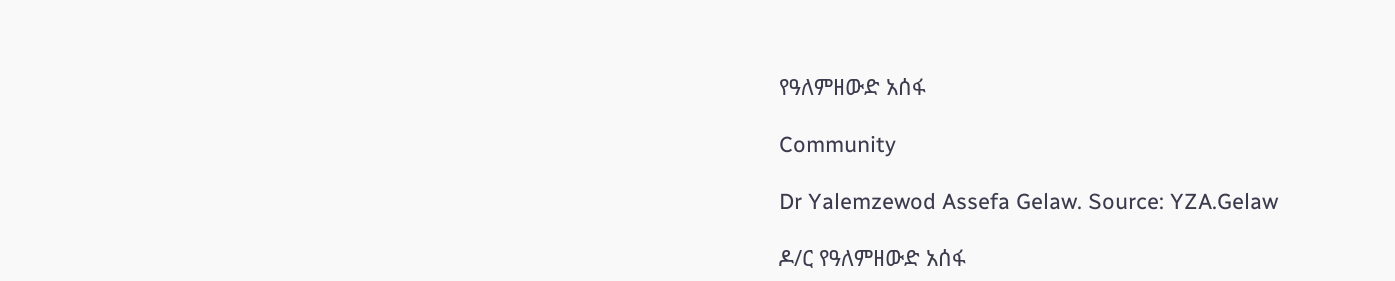የዓለምዘውድ አሰፋ

Community

Dr Yalemzewod Assefa Gelaw. Source: YZA.Gelaw

ዶ/ር የዓለምዘውድ አሰፋ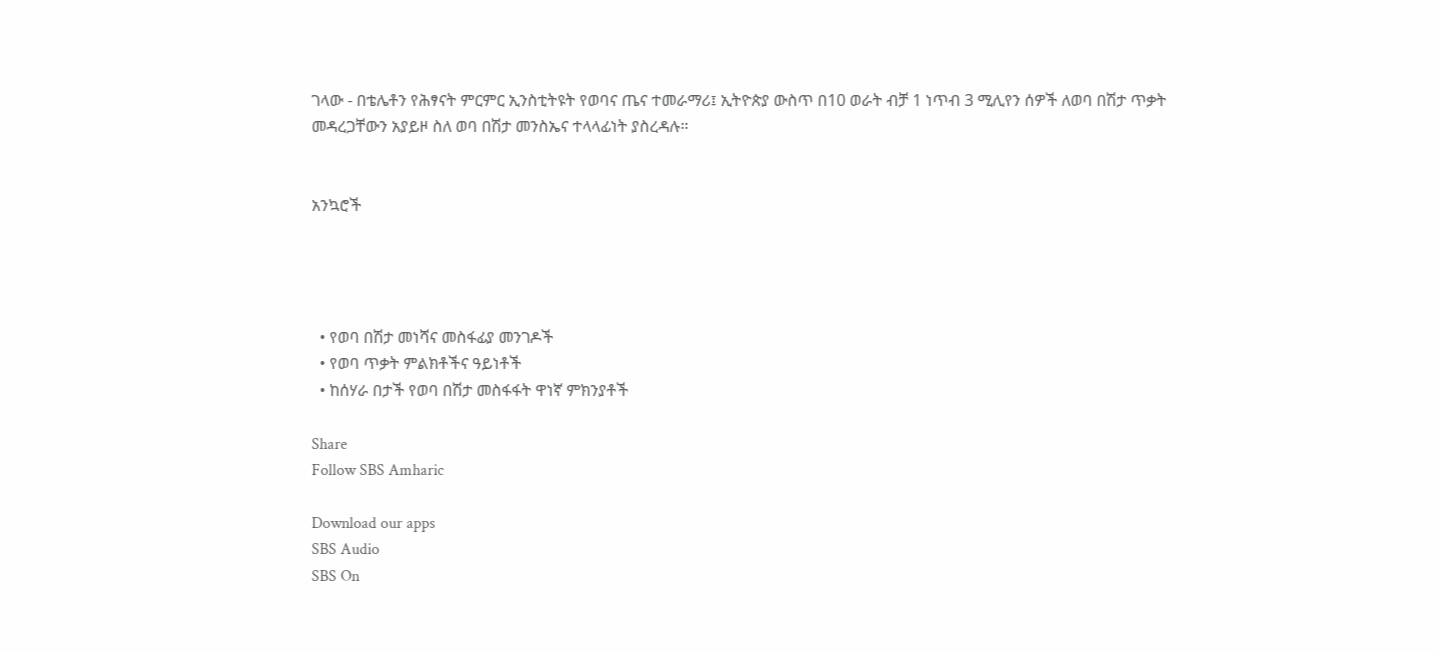ገላው - በቴሌቶን የሕፃናት ምርምር ኢንስቲትዩት የወባና ጤና ተመራማሪ፤ ኢትዮጵያ ውስጥ በ10 ወራት ብቻ 1 ነጥብ 3 ሚሊየን ሰዎች ለወባ በሽታ ጥቃት መዳረጋቸውን አያይዞ ስለ ወባ በሽታ መንስኤና ተላላፊነት ያስረዳሉ።


አንኳሮች




  • የወባ በሽታ መነሻና መስፋፊያ መንገዶች
  • የወባ ጥቃት ምልክቶችና ዓይነቶች
  • ከሰሃራ በታች የወባ በሽታ መስፋፋት ዋነኛ ምክንያቶች

Share
Follow SBS Amharic

Download our apps
SBS Audio
SBS On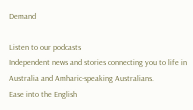Demand

Listen to our podcasts
Independent news and stories connecting you to life in Australia and Amharic-speaking Australians.
Ease into the English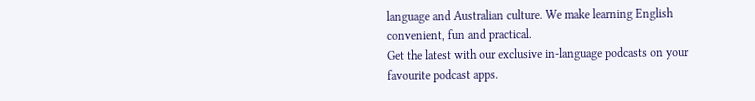language and Australian culture. We make learning English convenient, fun and practical.
Get the latest with our exclusive in-language podcasts on your favourite podcast apps.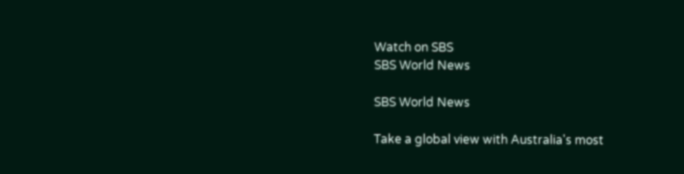Watch on SBS
SBS World News

SBS World News

Take a global view with Australia's most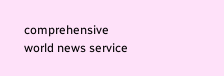comprehensive world news service